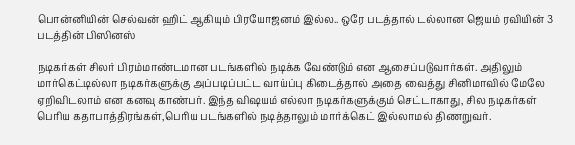பொன்னியின் செல்வன் ஹிட் ஆகியும் பிரயோஜனம் இல்ல.. ஒரே படத்தால் டல்லான ஜெயம் ரவியின் 3 படத்தின் பிஸினஸ்

நடிகர்கள் சிலர் பிரம்மாண்டமான படங்களில் நடிக்க வேண்டும் என ஆசைப்படுவார்கள். அதிலும் மார்கெட்டில்லா நடிகர்களுக்கு அப்படிப்பட்ட வாய்ப்பு கிடைத்தால் அதை வைத்து சினிமாவில் மேலே ஏறிவிடலாம் என கனவு காண்பர். இந்த விஷயம் எல்லா நடிகர்களுக்கும் செட்டாகாது, சில நடிகர்கள் பெரிய கதாபாத்திரங்கள்,பெரிய படங்களில் நடித்தாலும் மார்க்கெட் இல்லாமல் திணறுவர்.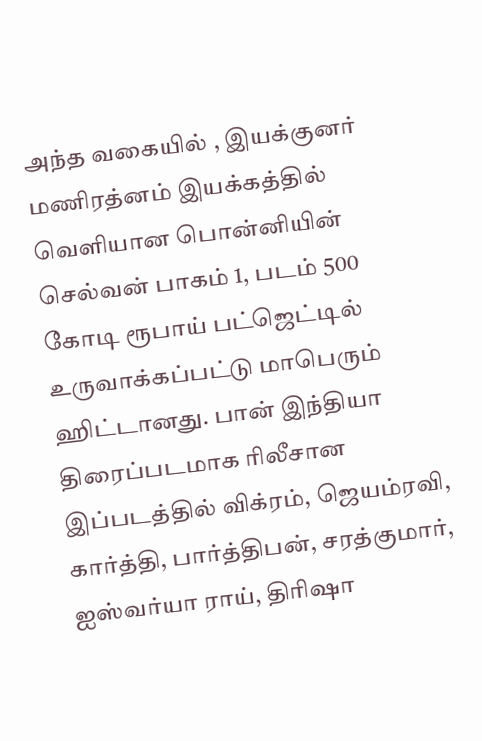அந்த வகையில் , இயக்குனர் மணிரத்னம் இயக்கத்தில் வெளியான பொன்னியின் செல்வன் பாகம் 1, படம் 500 கோடி ரூபாய் பட்ஜெட்டில் உருவாக்கப்பட்டு மாபெரும் ஹிட்டானது. பான் இந்தியா திரைப்படமாக ரிலீசான இப்படத்தில் விக்ரம், ஜெயம்ரவி, கார்த்தி, பார்த்திபன், சரத்குமார், ஐஸ்வர்யா ராய், திரிஷா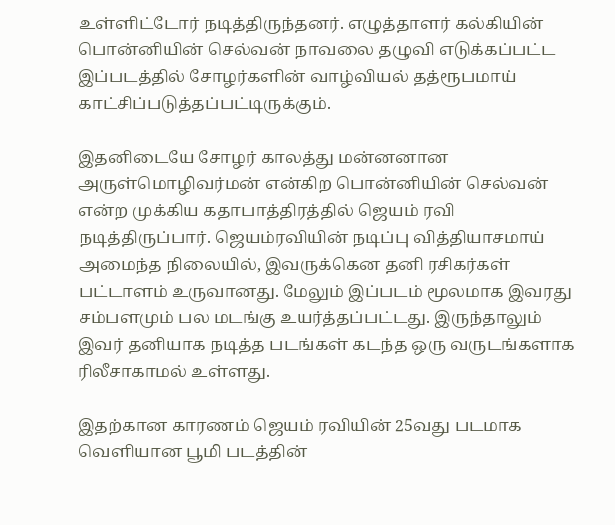உள்ளிட்டோர் நடித்திருந்தனர். எழுத்தாளர் கல்கியின் பொன்னியின் செல்வன் நாவலை தழுவி எடுக்கப்பட்ட இப்படத்தில் சோழர்களின் வாழ்வியல் தத்ரூபமாய் காட்சிப்படுத்தப்பட்டிருக்கும்.

இதனிடையே சோழர் காலத்து மன்னனான அருள்மொழிவர்மன் என்கிற பொன்னியின் செல்வன் என்ற முக்கிய கதாபாத்திரத்தில் ஜெயம் ரவி நடித்திருப்பார். ஜெயம்ரவியின் நடிப்பு வித்தியாசமாய் அமைந்த நிலையில், இவருக்கென தனி ரசிகர்கள் பட்டாளம் உருவானது. மேலும் இப்படம் மூலமாக இவரது சம்பளமும் பல மடங்கு உயர்த்தப்பட்டது. இருந்தாலும் இவர் தனியாக நடித்த படங்கள் கடந்த ஒரு வருடங்களாக ரிலீசாகாமல் உள்ளது.

இதற்கான காரணம் ஜெயம் ரவியின் 25வது படமாக வெளியான பூமி படத்தின்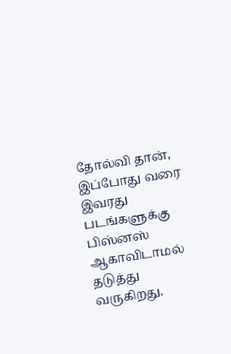தோல்வி தான், இப்போது வரை இவரது படங்களுக்கு பிஸ்னஸ் ஆகாவிடாமல் தடுத்து வருகிறது.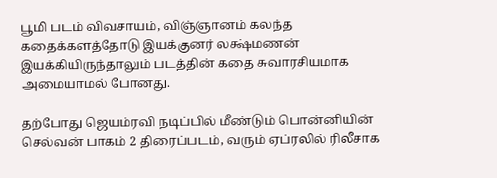பூமி படம் விவசாயம், விஞ்ஞானம் கலந்த கதைக்களத்தோடு இயக்குனர் லக்ஷ்மணன் இயக்கியிருந்தாலும் படத்தின் கதை சுவாரசியமாக அமையாமல் போனது.

தற்போது ஜெயம்ரவி நடிப்பில் மீண்டும் பொன்னியின் செல்வன் பாகம் 2 திரைப்படம், வரும் ஏப்ரலில் ரிலீசாக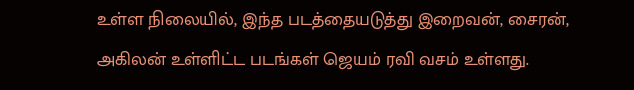உள்ள நிலையில், இந்த படத்தையடுத்து இறைவன், சைரன், அகிலன் உள்ளிட்ட படங்கள் ஜெயம் ரவி வசம் உள்ளது.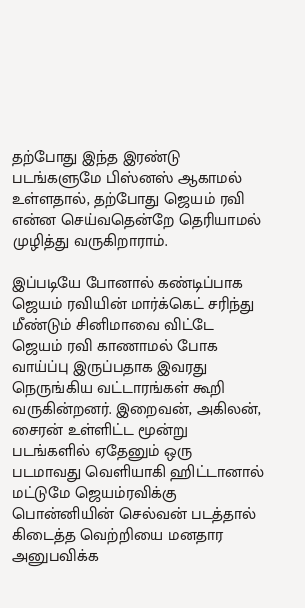தற்போது இந்த இரண்டு படங்களுமே பிஸ்னஸ் ஆகாமல் உள்ளதால், தற்போது ஜெயம் ரவி என்ன செய்வதென்றே தெரியாமல் முழித்து வருகிறாராம்.

இப்படியே போனால் கண்டிப்பாக ஜெயம் ரவியின் மார்க்கெட் சரிந்து மீண்டும் சினிமாவை விட்டே ஜெயம் ரவி காணாமல் போக வாய்ப்பு இருப்பதாக இவரது நெருங்கிய வட்டாரங்கள் கூறி வருகின்றனர். இறைவன், அகிலன், சைரன் உள்ளிட்ட மூன்று படங்களில் ஏதேனும் ஒரு படமாவது வெளியாகி ஹிட்டானால் மட்டுமே ஜெயம்ரவிக்கு பொன்னியின் செல்வன் படத்தால் கிடைத்த வெற்றியை மனதார அனுபவிக்க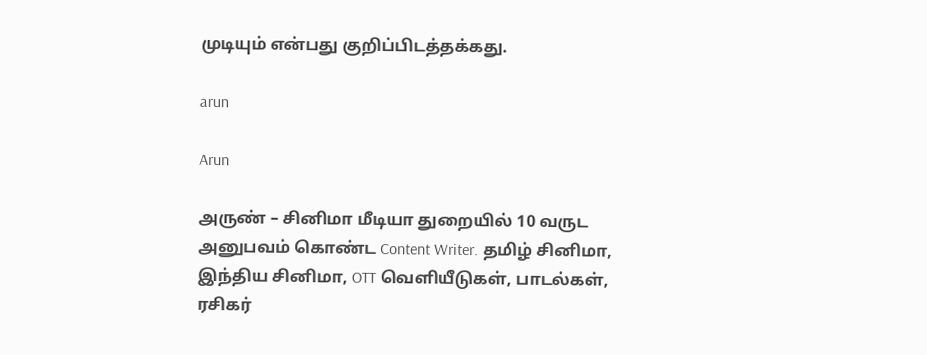முடியும் என்பது குறிப்பிடத்தக்கது.

arun

Arun

அருண் – சினிமா மீடியா துறையில் 10 வருட அனுபவம் கொண்ட Content Writer. தமிழ் சினிமா, இந்திய சினிமா, OTT வெளியீடுகள், பாடல்கள், ரசிகர்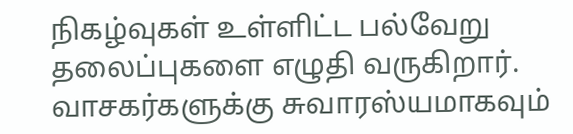நிகழ்வுகள் உள்ளிட்ட பல்வேறு தலைப்புகளை எழுதி வருகிறார். வாசகர்களுக்கு சுவாரஸ்யமாகவும்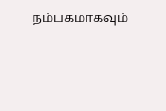நம்பகமாகவும்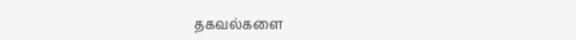தகவல்களை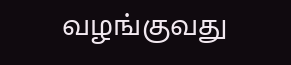வழங்குவது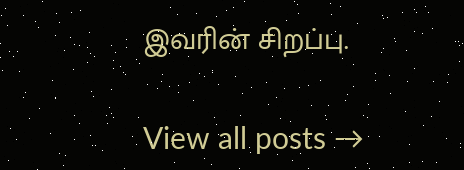இவரின் சிறப்பு.

View all posts →